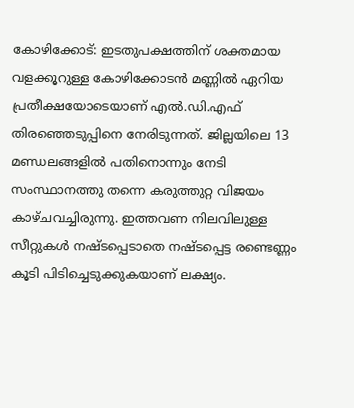കോഴിക്കോട്: ഇടതുപക്ഷത്തിന് ശക്തമായ വളക്കൂറുള്ള കോഴിക്കോടൻ മണ്ണിൽ ഏറിയ പ്രതീക്ഷയോടെയാണ് എൽ.ഡി.എഫ് തിരഞ്ഞെടുപ്പിനെ നേരിടുന്നത്. ജില്ലയിലെ 13 മണ്ഡലങ്ങളിൽ പതിനൊന്നും നേടി സംസ്ഥാനത്തു തന്നെ കരുത്തുറ്റ വിജയം കാഴ്ചവച്ചിരുന്നു. ഇത്തവണ നിലവിലുള്ള സീറ്റുകൾ നഷ്ടപ്പെടാതെ നഷ്ടപ്പെട്ട രണ്ടെണ്ണം കൂടി പിടിച്ചെടുക്കുകയാണ് ലക്ഷ്യം.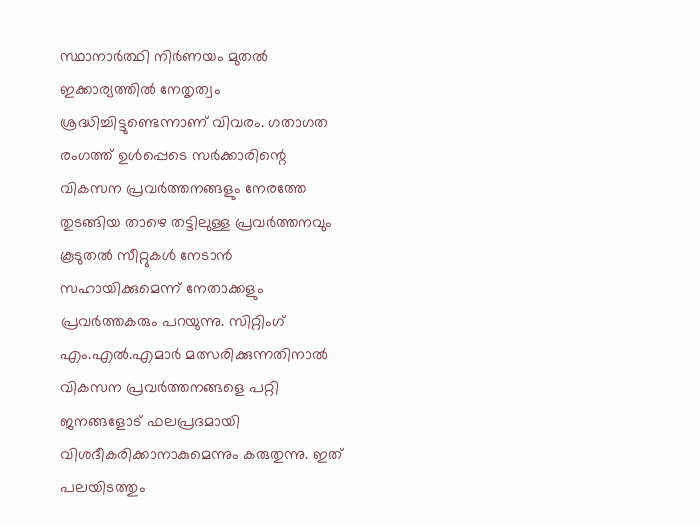സ്ഥാനാർത്ഥി നിർണയം മുതൽ ഇക്കാര്യത്തിൽ നേതൃത്വം ശ്രദ്ധിച്ചിട്ടുണ്ടെന്നാണ് വിവരം. ഗതാഗത രംഗത്ത് ഉൾപ്പെടെ സർക്കാരിന്റെ വികസന പ്രവർത്തനങ്ങളും നേരത്തേ തുടങ്ങിയ താഴെ തട്ടിലുള്ള പ്രവർത്തനവും കൂടുതൽ സീറ്റുകൾ നേടാൻ സഹായിക്കുമെന്ന് നേതാക്കളും പ്രവർത്തകരും പറയുന്നു. സിറ്റിംഗ് എം.എൽ.എമാർ മത്സരിക്കുന്നതിനാൽ വികസന പ്രവർത്തനങ്ങളെ പറ്റി ജനങ്ങളോട് ഫലപ്രദമായി വിശദീകരിക്കാനാകുമെന്നും കരുതുന്നു. ഇത് പലയിടത്തും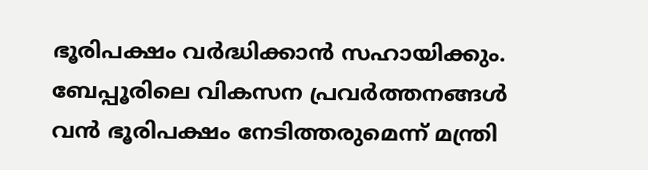ഭൂരിപക്ഷം വർദ്ധിക്കാൻ സഹായിക്കും. ബേപ്പൂരിലെ വികസന പ്രവർത്തനങ്ങൾ വൻ ഭൂരിപക്ഷം നേടിത്തരുമെന്ന് മന്ത്രി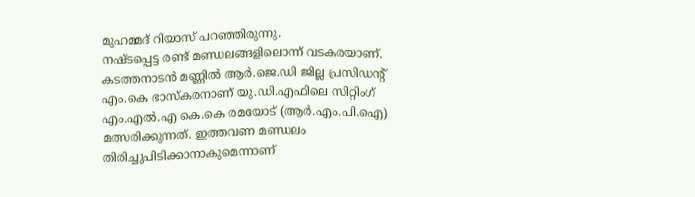മുഹമ്മദ് റിയാസ് പറഞ്ഞിരുന്നു.
നഷ്ടപ്പെട്ട രണ്ട് മണ്ഡലങ്ങളിലൊന്ന് വടകരയാണ്. കടത്തനാടൻ മണ്ണിൽ ആർ.ജെ.ഡി ജില്ല പ്രസിഡന്റ് എം.കെ ഭാസ്കരനാണ് യു.ഡി.എഫിലെ സിറ്റിംഗ് എം.എൽ.എ കെ.കെ രമയോട് (ആർ.എം.പി.ഐ) മത്സരിക്കുന്നത്. ഇത്തവണ മണ്ഡലം തിരിച്ചുപിടിക്കാനാകുമെന്നാണ്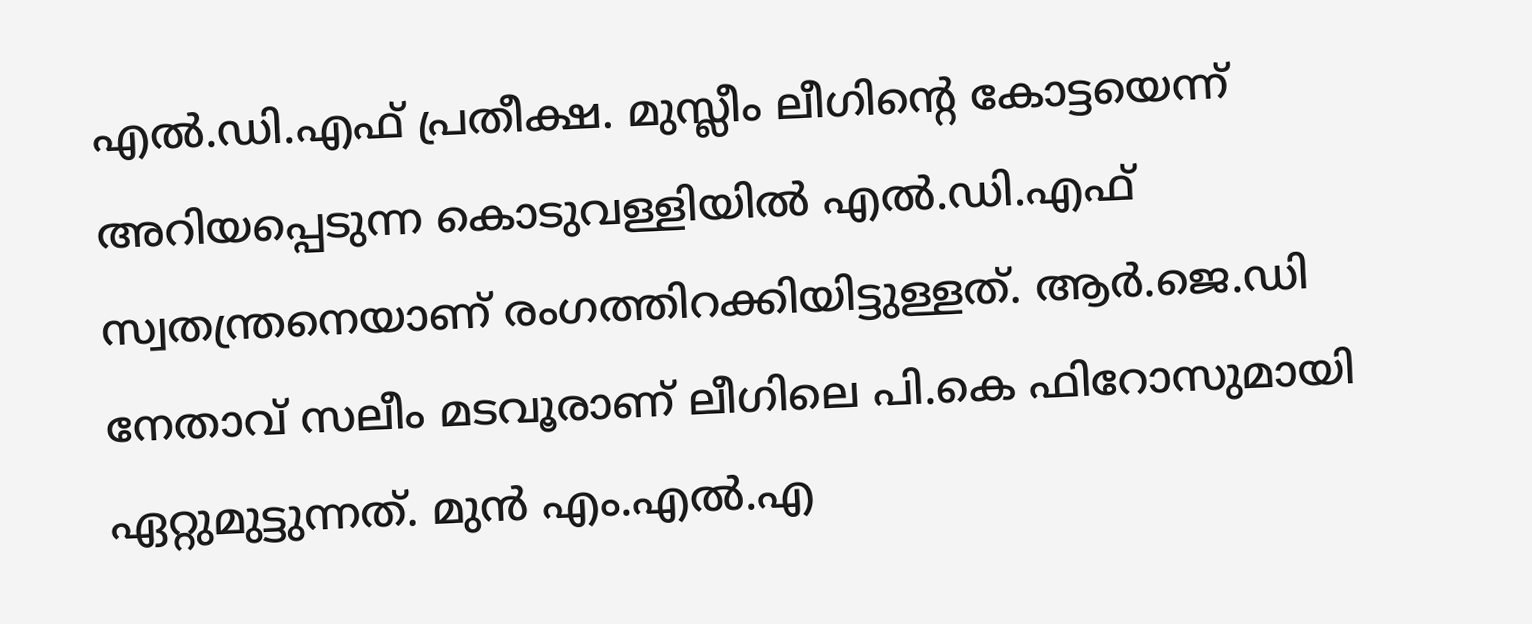എൽ.ഡി.എഫ് പ്രതീക്ഷ. മുസ്ലീം ലീഗിന്റെ കോട്ടയെന്ന് അറിയപ്പെടുന്ന കൊടുവള്ളിയിൽ എൽ.ഡി.എഫ് സ്വതന്ത്രനെയാണ് രംഗത്തിറക്കിയിട്ടുള്ളത്. ആർ.ജെ.ഡി നേതാവ് സലീം മടവൂരാണ് ലീഗിലെ പി.കെ ഫിറോസുമായി ഏറ്റുമുട്ടുന്നത്. മുൻ എം.എൽ.എ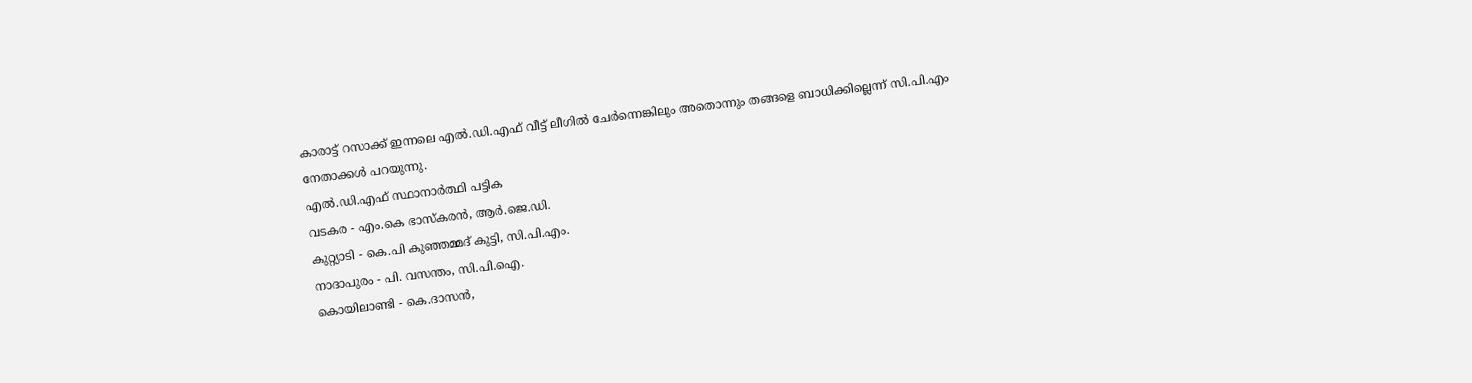കാരാട്ട് റസാക്ക് ഇന്നലെ എൽ.ഡി.എഫ് വീട്ട് ലീഗിൽ ചേർന്നെങ്കിലും അതൊന്നും തങ്ങളെ ബാധിക്കില്ലെന്ന് സി.പി.എം നേതാക്കൾ പറയുന്നു.
എൽ.ഡി.എഫ് സ്ഥാനാർത്ഥി പട്ടിക
വടകര - എം.കെ ഭാസ്കരൻ, ആർ.ജെ.ഡി.
കുറ്റ്യാടി - കെ.പി കുഞ്ഞമ്മദ് കുട്ടി, സി.പി.എം.
നാദാപുരം - പി. വസന്തം, സി.പി.ഐ.
കൊയിലാണ്ടി - കെ.ദാസൻ,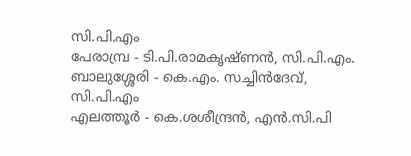സി.പി.എം
പേരാമ്പ്ര - ടി.പി.രാമകൃഷ്ണൻ, സി.പി.എം.
ബാലുശ്ശേരി - കെ.എം. സച്ചിൻദേവ്, സി.പി.എം
എലത്തൂർ - കെ.ശശീന്ദ്രൻ, എൻ.സി.പി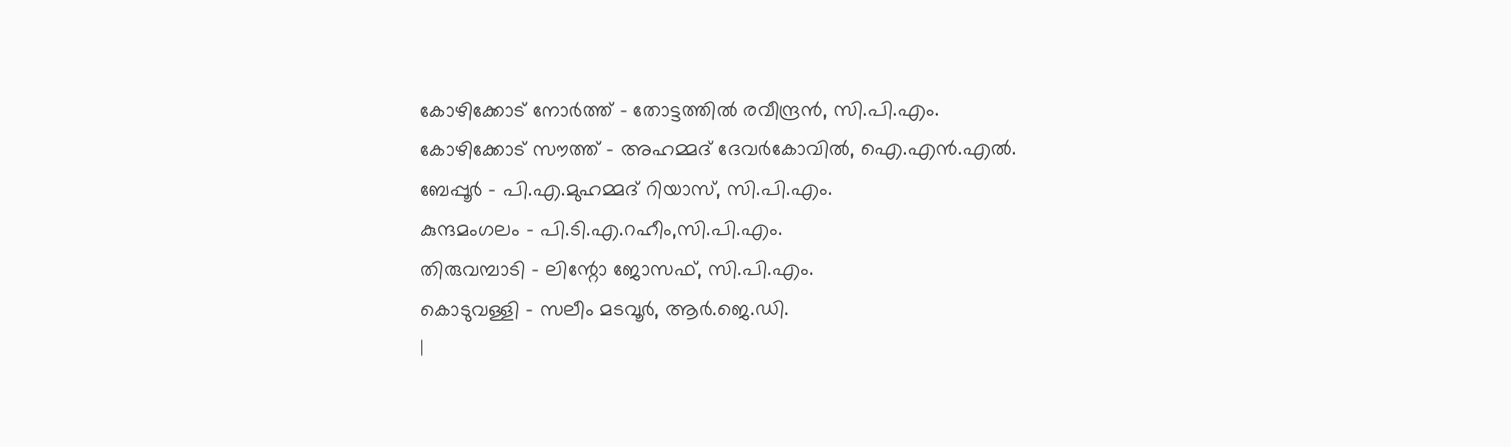കോഴിക്കോട് നോർത്ത് - തോട്ടത്തിൽ രവീന്ദ്രൻ, സി.പി.എം.
കോഴിക്കോട് സൗത്ത് - അഹമ്മദ് ദേവർകോവിൽ, ഐ.എൻ.എൽ.
ബേപ്പൂർ - പി.എ.മുഹമ്മദ് റിയാസ്, സി.പി.എം.
കുന്ദമംഗലം - പി.ടി.എ.റഹീം,സി.പി.എം.
തിരുവമ്പാടി - ലിന്റോ ജോസഫ്, സി.പി.എം.
കൊടുവള്ളി - സലീം മടവൂർ, ആർ.ജെ.ഡി.
|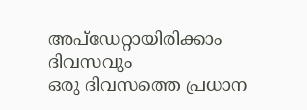അപ്ഡേറ്റായിരിക്കാം ദിവസവും
ഒരു ദിവസത്തെ പ്രധാന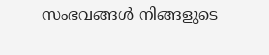സംഭവങ്ങൾ നിങ്ങളുടെ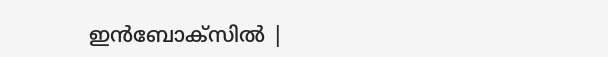ഇൻബോക്സിൽ |